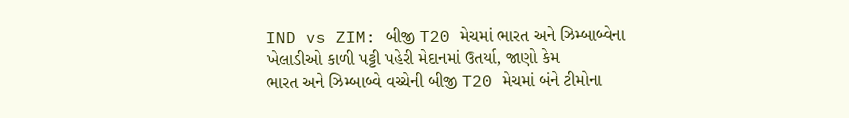IND vs ZIM: બીજી T20 મેચમાં ભારત અને ઝિમ્બાબ્વેના ખેલાડીઓ કાળી પટ્ટી પહેરી મેદાનમાં ઉતર્યા, જાણો કેમ
ભારત અને ઝિમ્બાબ્વે વચ્ચેની બીજી T20 મેચમાં બંને ટીમોના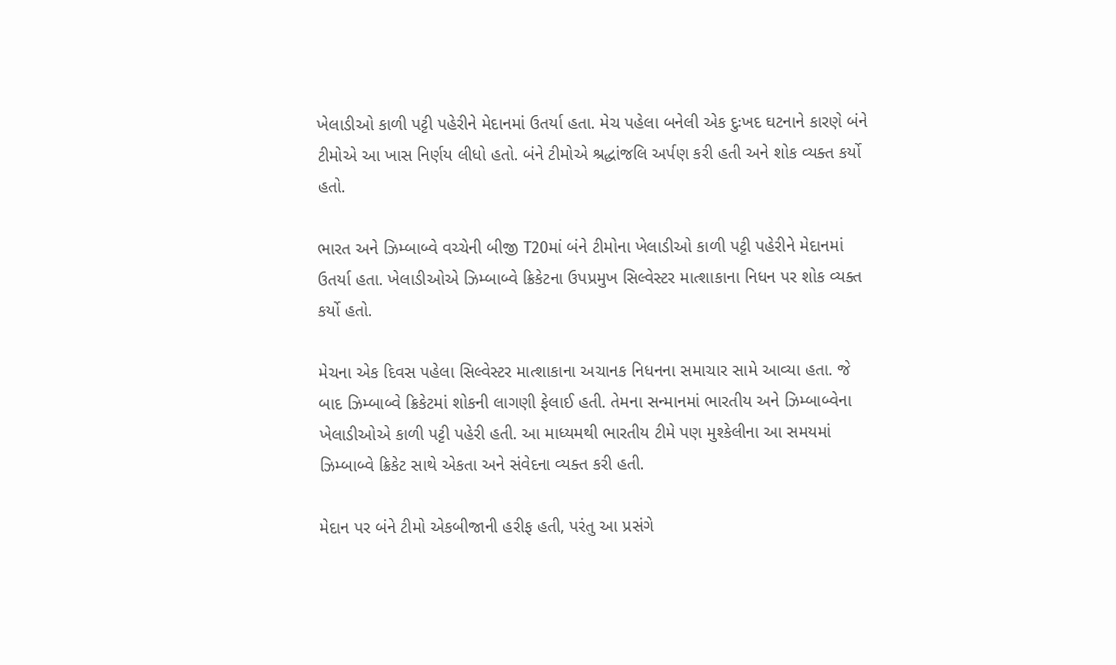ખેલાડીઓ કાળી પટ્ટી પહેરીને મેદાનમાં ઉતર્યા હતા. મેચ પહેલા બનેલી એક દુઃખદ ઘટનાને કારણે બંને ટીમોએ આ ખાસ નિર્ણય લીધો હતો. બંને ટીમોએ શ્રદ્ધાંજલિ અર્પણ કરી હતી અને શોક વ્યક્ત કર્યો હતો.

ભારત અને ઝિમ્બાબ્વે વચ્ચેની બીજી T20માં બંને ટીમોના ખેલાડીઓ કાળી પટ્ટી પહેરીને મેદાનમાં ઉતર્યા હતા. ખેલાડીઓએ ઝિમ્બાબ્વે ક્રિકેટના ઉપપ્રમુખ સિલ્વેસ્ટર માત્શાકાના નિધન પર શોક વ્યક્ત કર્યો હતો.

મેચના એક દિવસ પહેલા સિલ્વેસ્ટર માત્શાકાના અચાનક નિધનના સમાચાર સામે આવ્યા હતા. જે બાદ ઝિમ્બાબ્વે ક્રિકેટમાં શોકની લાગણી ફેલાઈ હતી. તેમના સન્માનમાં ભારતીય અને ઝિમ્બાબ્વેના ખેલાડીઓએ કાળી પટ્ટી પહેરી હતી. આ માધ્યમથી ભારતીય ટીમે પણ મુશ્કેલીના આ સમયમાં ઝિમ્બાબ્વે ક્રિકેટ સાથે એકતા અને સંવેદના વ્યક્ત કરી હતી.

મેદાન પર બંને ટીમો એકબીજાની હરીફ હતી, પરંતુ આ પ્રસંગે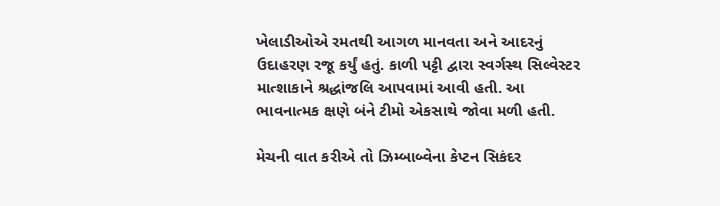ખેલાડીઓએ રમતથી આગળ માનવતા અને આદરનું ઉદાહરણ રજૂ કર્યું હતું. કાળી પટ્ટી દ્વારા સ્વર્ગસ્થ સિલ્વેસ્ટર માત્શાકાને શ્રદ્ધાંજલિ આપવામાં આવી હતી. આ ભાવનાત્મક ક્ષણે બંને ટીમો એકસાથે જોવા મળી હતી.

મેચની વાત કરીએ તો ઝિમ્બાબ્વેના કેપ્ટન સિકંદર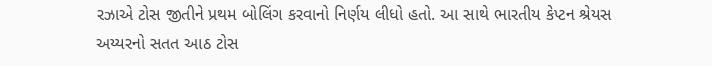રઝાએ ટોસ જીતીને પ્રથમ બોલિંગ કરવાનો નિર્ણય લીધો હતો. આ સાથે ભારતીય કેપ્ટન શ્રેયસ અય્યરનો સતત આઠ ટોસ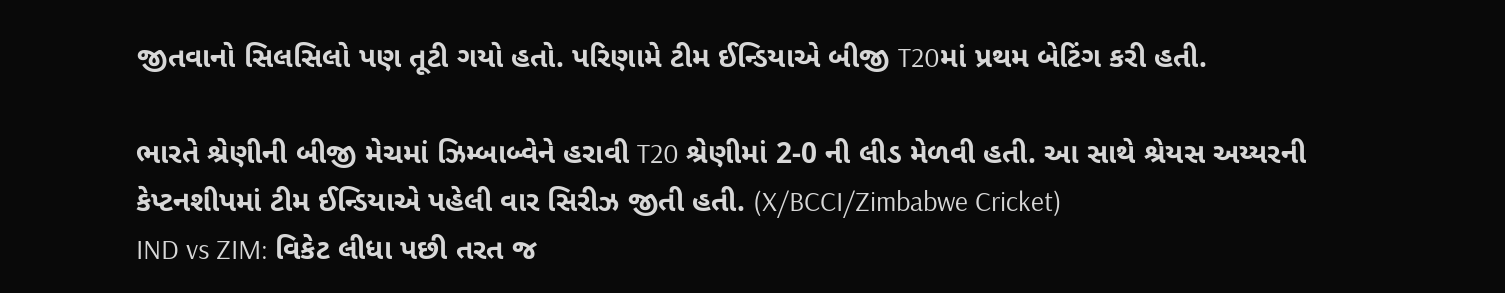જીતવાનો સિલસિલો પણ તૂટી ગયો હતો. પરિણામે ટીમ ઈન્ડિયાએ બીજી T20માં પ્રથમ બેટિંગ કરી હતી.

ભારતે શ્રેણીની બીજી મેચમાં ઝિમ્બાબ્વેને હરાવી T20 શ્રેણીમાં 2-0 ની લીડ મેળવી હતી. આ સાથે શ્રેયસ અય્યરની કેપ્ટનશીપમાં ટીમ ઈન્ડિયાએ પહેલી વાર સિરીઝ જીતી હતી. (X/BCCI/Zimbabwe Cricket)
IND vs ZIM: વિકેટ લીધા પછી તરત જ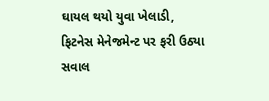ઘાયલ થયો યુવા ખેલાડી, ફિટનેસ મેનેજમેન્ટ પર ફરી ઉઠ્યા સવાલ